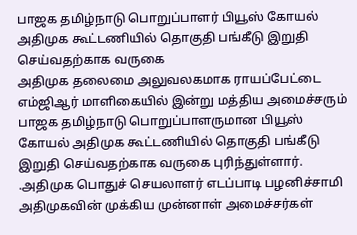பாஜக தமிழ்நாடு பொறுப்பாளர் பியூஸ் கோயல் அதிமுக கூட்டணியில் தொகுதி பங்கீடு இறுதி செய்வதற்காக வருகை
அதிமுக தலைமை அலுவலகமாக ராயப்பேட்டை எம்ஜிஆர் மாளிகையில் இன்று மத்திய அமைச்சரும் பாஜக தமிழ்நாடு பொறுப்பாளருமான பியூஸ் கோயல் அதிமுக கூட்டணியில் தொகுதி பங்கீடு இறுதி செய்வதற்காக வருகை புரிந்துள்ளார். .அதிமுக பொதுச் செயலாளர் எடப்பாடி பழனிச்சாமி அதிமுகவின் முக்கிய முன்னாள் அமைச்சர்கள்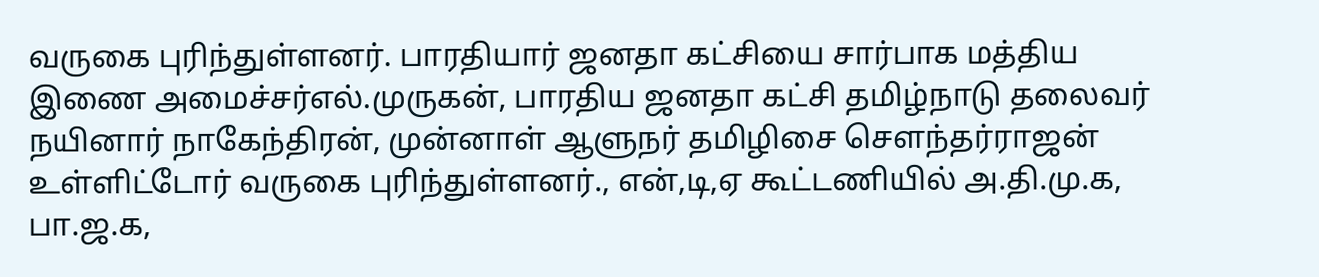வருகை புரிந்துள்ளனர். பாரதியார் ஜனதா கட்சியை சார்பாக மத்திய இணை அமைச்சர்எல்.முருகன், பாரதிய ஜனதா கட்சி தமிழ்நாடு தலைவர் நயினார் நாகேந்திரன், முன்னாள் ஆளுநர் தமிழிசை சௌந்தர்ராஜன் உள்ளிட்டோர் வருகை புரிந்துள்ளனர்., என்,டி,ஏ கூட்டணியில் அ.தி.மு.க, பா.ஜ.க,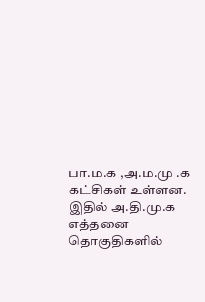பா.ம.க ,அ.ம.மு .க கட்சிகள் உள்ளன. இதில் அ.தி.மு.க எத்தனை தொகுதிகளில்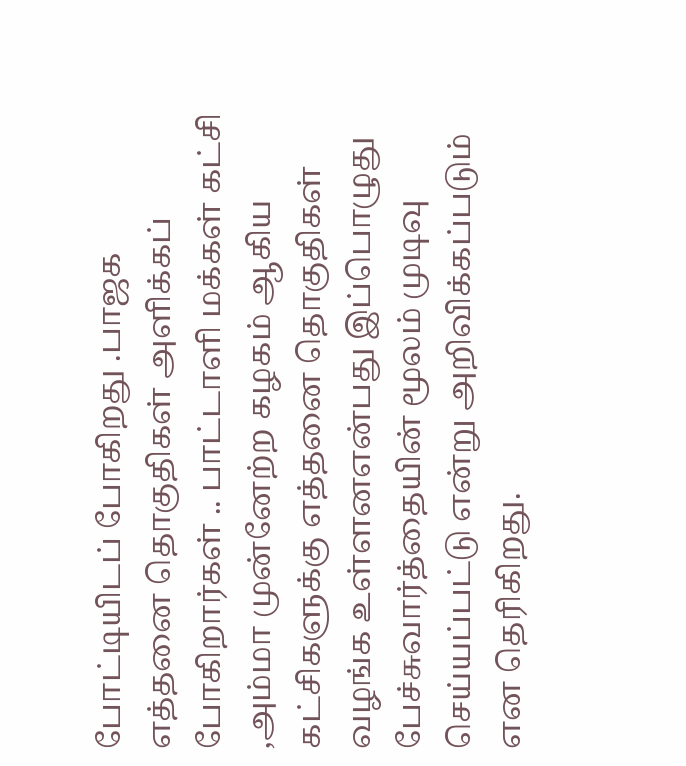போட்டியிடப் போகிறது .பாஜக எத்தனை தொகுதிகள் அளிக்கப் போகிறார்கள் .. பாட்டாளி மக்கள் கட்சி ,அம்மா முன்னேற்ற கழகம் ஆகிய கட்சிகளுக்கு எத்தனை தொகுதிகள் வழங்க உள்ளனஎன்பது இப்பொழுது பேச்சுவார்த்தையின் மூலம் முடிவு செய்யப்பட்டு என்று அறிவிக்கப்படும் என தெரிகிறது.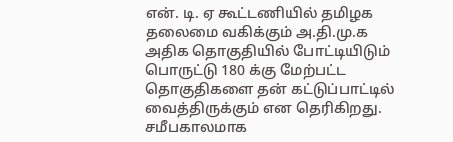என். டி. ஏ கூட்டணியில் தமிழக தலைமை வகிக்கும் அ.தி.மு.க அதிக தொகுதியில் போட்டியிடும் பொருட்டு 180 க்கு மேற்பட்ட தொகுதிகளை தன் கட்டுப்பாட்டில் வைத்திருக்கும் என தெரிகிறது. சமீபகாலமாக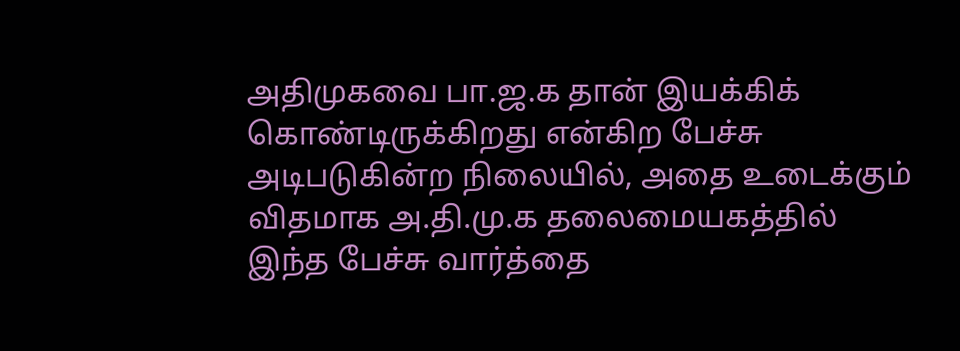அதிமுகவை பா.ஜ.க தான் இயக்கிக் கொண்டிருக்கிறது என்கிற பேச்சு அடிபடுகின்ற நிலையில், அதை உடைக்கும் விதமாக அ.தி.மு.க தலைமையகத்தில் இந்த பேச்சு வார்த்தை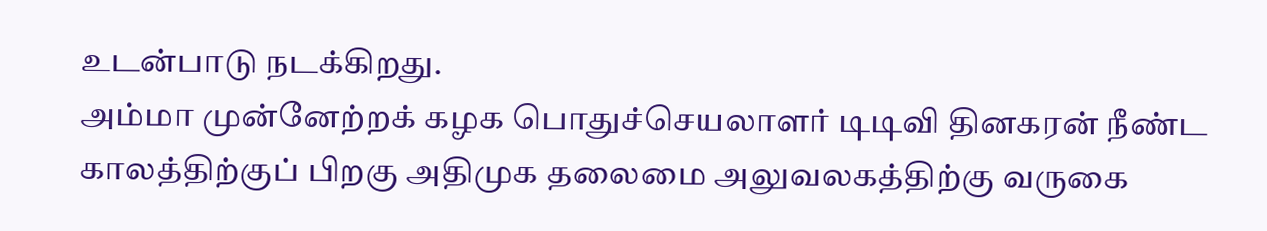உடன்பாடு நடக்கிறது.
அம்மா முன்னேற்றக் கழக பொதுச்செயலாளர் டிடிவி தினகரன் நீண்ட காலத்திற்குப் பிறகு அதிமுக தலைமை அலுவலகத்திற்கு வருகை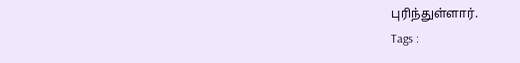புரிந்துள்ளார்.
Tags :